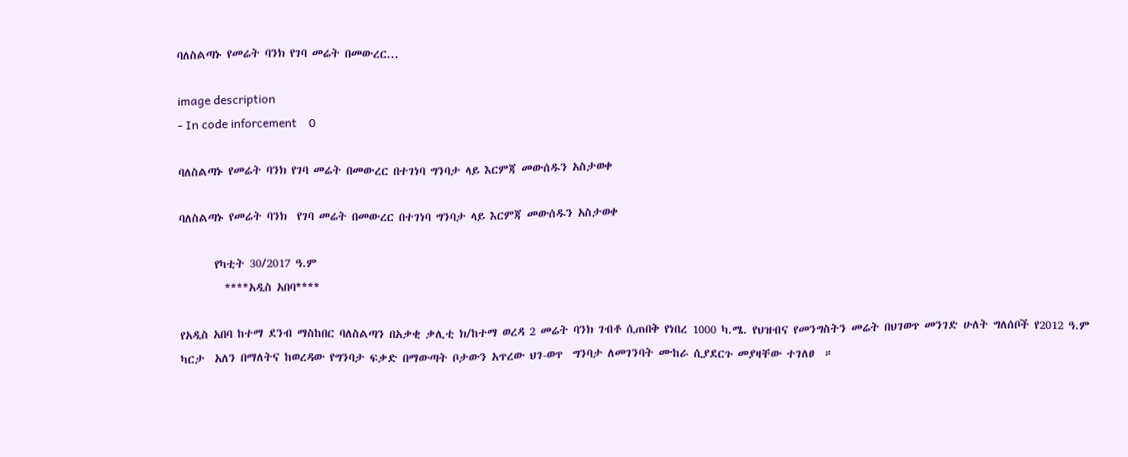ባለስልጣኑ የመሬት ባንክ የገባ መሬት በመውረር...

image description
- In code inforcement    0

ባለስልጣኑ የመሬት ባንክ የገባ መሬት በመውረር በተገነባ ግንባታ ላይ እርምጃ መውሰዱን አስታወቀ

ባለስልጣኑ የመሬት ባንክ  የገባ መሬት በመውረር በተገነባ ግንባታ ላይ እርምጃ መውሰዱን አስታወቀ

       የካቲት 30/2017 ዓ.ም
         ****አዲስ አበባ****

የአዲስ አበባ ከተማ ደንብ ማስከበር ባለስልጣን በአቃቂ ቃሊቲ ክ/ከተማ ወረዳ 2 መሬት ባንክ ገብቶ ሲጠበቅ የነበረ 1000 ካ.ሜ. የህዝብና የመንግስትን መሬት በህገወጥ መንገድ ሁለት ግለሰቦች የ2012 ዓ.ም ካርታ  አለን በማለትና ከወረዳው የግንባታ ፍቃድ በማውጣት ቦታውን አጥረው ህገ-ወጥ  ግንባታ ለመገንባት ሙከራ ሲያደርጉ መያዛቸው ተገለፀ  ።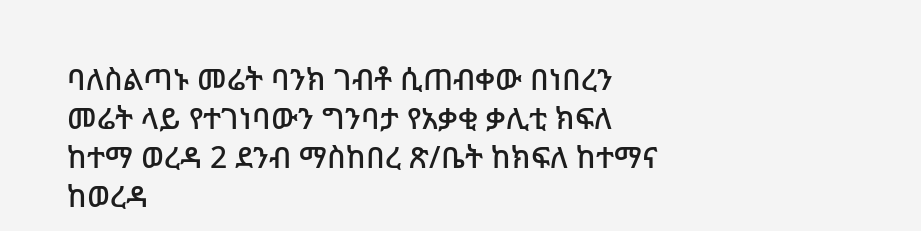ባለስልጣኑ መሬት ባንክ ገብቶ ሲጠብቀው በነበረን መሬት ላይ የተገነባውን ግንባታ የአቃቂ ቃሊቲ ክፍለ ከተማ ወረዳ 2 ደንብ ማስከበረ ጽ/ቤት ከክፍለ ከተማና ከወረዳ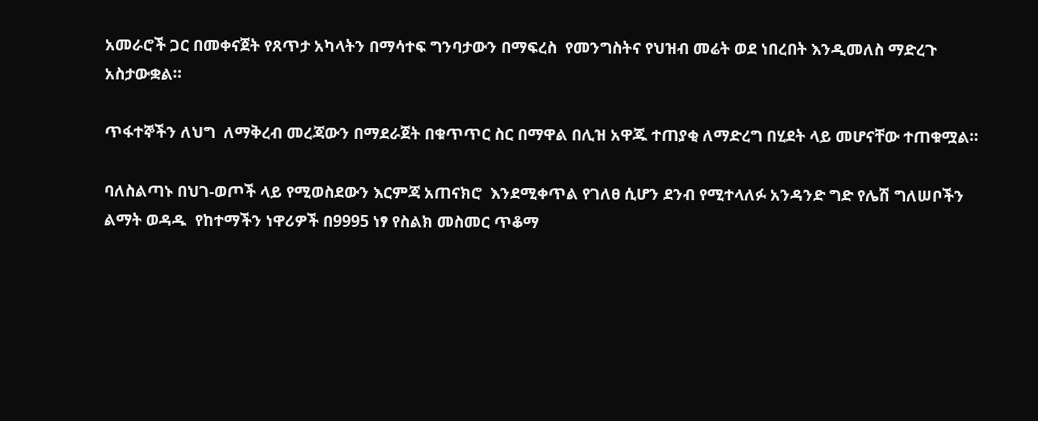አመራሮች ጋር በመቀናጀት የጸጥታ አካላትን በማሳተፍ ግንባታውን በማፍረስ  የመንግስትና የህዝብ መሬት ወደ ነበረበት እንዲመለስ ማድረጉ አስታውቋል።

ጥፋተኞችን ለህግ  ለማቅረብ መረጃውን በማደራጀት በቁጥጥር ስር በማዋል በሊዝ አዋጁ ተጠያቂ ለማድረግ በሂደት ላይ መሆናቸው ተጠቁሟል።

ባለስልጣኑ በህገ-ወጦች ላይ የሚወስደውን እርምጃ አጠናክሮ  እንደሚቀጥል የገለፀ ሲሆን ደንብ የሚተላለፉ አንዳንድ ግድ የሌሽ ግለሠቦችን ልማት ወዳዱ  የከተማችን ነዋሪዎች በ9995 ነፃ የስልክ መስመር ጥቆማ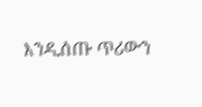እንዲሰጡ ጥሪውን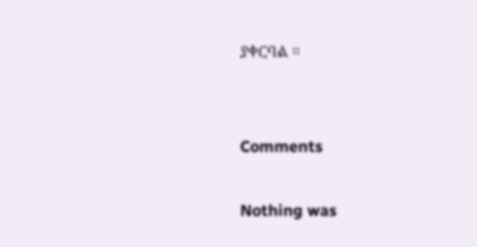ያቀርባል ።


Comments

Nothing was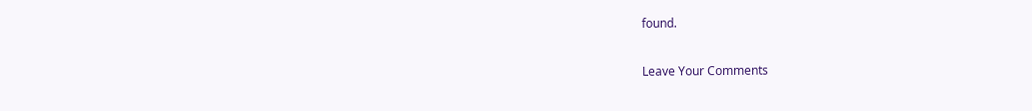found.

Leave Your Comments